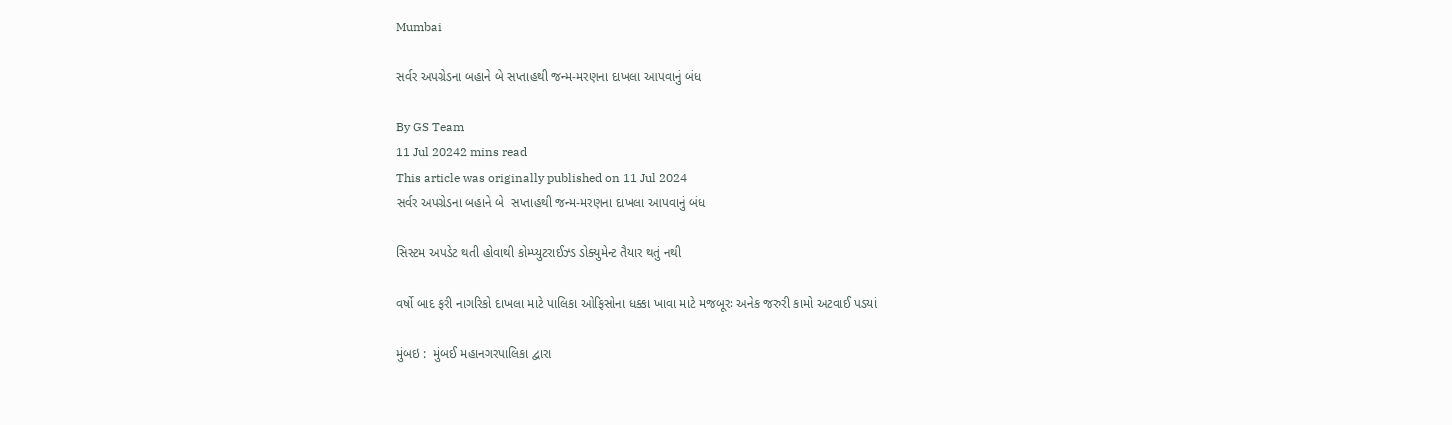Mumbai

સર્વર અપગ્રેડના બહાને બે સપ્તાહથી જન્મ-મરણના દાખલા આપવાનું બંધ

By GS Team
11 Jul 20242 mins read
This article was originally published on 11 Jul 2024
સર્વર અપગ્રેડના બહાને બે  સપ્તાહથી જન્મ-મરણના દાખલા આપવાનું બંધ

સિસ્ટમ અપડેટ થતી હોવાથી કોમ્પ્યુટરાઈઝ્ડ ડોક્યુમેન્ટ તૈયાર થતું નથી

વર્ષો બાદ ફરી નાગરિકો દાખલા માટે પાલિકા ઓફિસોના ધક્કા ખાવા માટે મજબૂરઃ અનેક જરુરી કામો અટવાઈ પડયાં

મુંબઇ :  મુંબઈ મહાનગરપાલિકા દ્વારા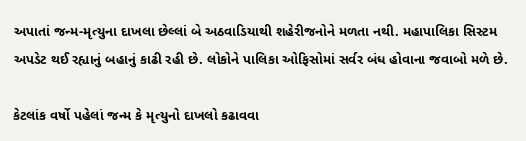અપાતાં જન્મ-મૃત્યુના દાખલા છેલ્લાં બે અઠવાડિયાથી શહેરીજનોને મળતા નથી. મહાપાલિકા સિસ્ટમ અપડેટ થઈ રહ્યાનું બહાનું કાઢી રહી છે. લોકોને પાલિકા ઓફિસોમાં સર્વર બંધ હોવાના જવાબો મળે છે.

કેટલાંક વર્ષો પહેલાં જન્મ કે મૃત્યુનો દાખલો કઢાવવા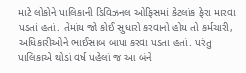માટે લોકોને પાલિકાની ડિવિઝનલ ઓફિસમાં કેટલાંક ફેરા મારવા પડતાં હતાં. તેમાંય જો કોઈ સુધારો કરવાનો હોય તો કર્મચારી, અધિકારીઓને ભાઈસાબ બાપા કરવા પડતા હતાં. પરંતુ પાલિકાએ થોડાં વર્ષ પહેલાં જ આ બંને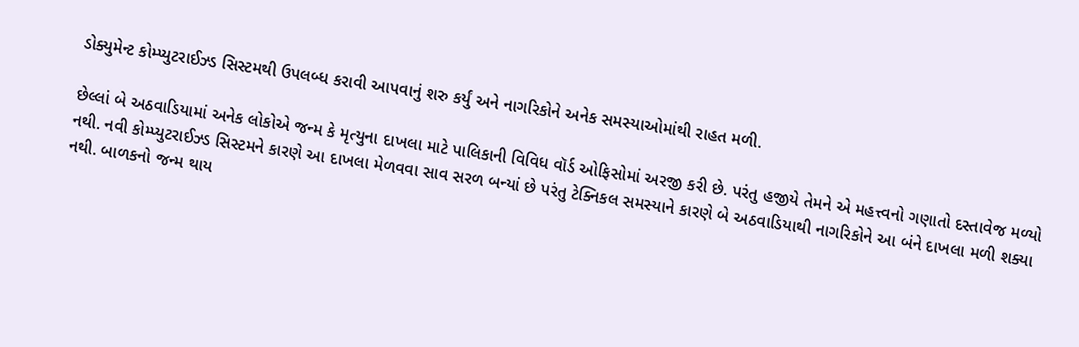ડોક્યુમેન્ટ કોમ્પ્યુટરાઈઝ્ડ સિસ્ટમથી ઉપલબ્ધ કરાવી આપવાનું શરુ કર્યું અને નાગરિકોને અનેક સમસ્યાઓમાંથી રાહત મળી.

છેલ્લાં બે અઠવાડિયામાં અનેક લોકોએ જન્મ કે મૃત્યુના દાખલા માટે પાલિકાની વિવિધ વૉર્ડ ઓફિસોમાં અરજી કરી છે. પરંતુ હજીયે તેમને એ મહત્ત્વનો ગણાતો દસ્તાવેજ મળ્યો નથી. નવી કોમ્પ્યુટરાઈઝ્ડ સિસ્ટમને કારણે આ દાખલા મેળવવા સાવ સરળ બન્યાં છે પરંતુ ટેક્નિકલ સમસ્યાને કારણે બે અઠવાડિયાથી નાગરિકોને આ બંને દાખલા મળી શક્યા નથી. બાળકનો જન્મ થાય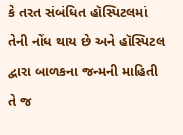કે તરત સંબંધિત હૉસ્પિટલમાં તેની નોંધ થાય છે અને હૉસ્પિટલ દ્વારા બાળકના જન્મની માહિતી તે જ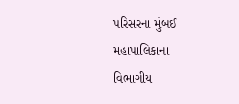પરિસરના મુંબઈ મહાપાલિકાના વિભાગીય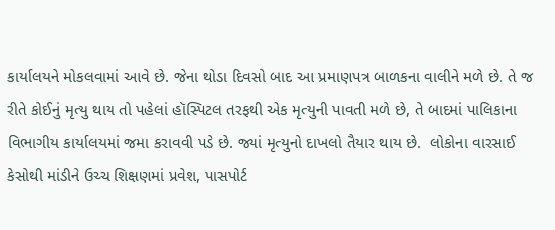કાર્યાલયને મોકલવામાં આવે છે. જેના થોડા દિવસો બાદ આ પ્રમાણપત્ર બાળકના વાલીને મળે છે. તે જ રીતે કોઈનું મૃત્યુ થાય તો પહેલાં હૉસ્પિટલ તરફથી એક મૃત્યુની પાવતી મળે છે, તે બાદમાં પાલિકાના વિભાગીય કાર્યાલયમાં જમા કરાવવી પડે છે. જ્યાં મૃત્યુનો દાખલો તૈયાર થાય છે.  લોકોના વારસાઈ કેસોથી માંડીને ઉચ્ચ શિક્ષણમાં પ્રવેશ, પાસપોર્ટ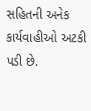સહિતની અનેક કાર્યવાહીઓ અટકી પડી છે.